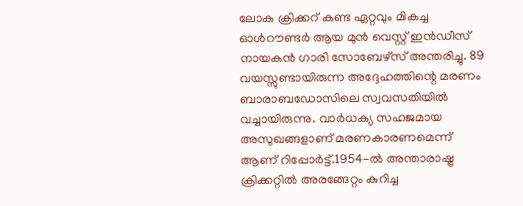ലോക ക്രിക്കറ് കണ്ട ഏറ്റവും മികച്ച ഓൾറൗണ്ടർ ആയ മുൻ വെസ്റ്റ് ഇൻഡീസ് നായകൻ ഗാരി സോബേഴ്സ് അന്തരിച്ചു. 89 വയസ്സുണ്ടായിരുന്ന അദ്ദേഹത്തിന്റെ മരണം ബാരാബഡോസിലെ സ്വവസതിയിൽ വച്ചായിരുന്നു. വാർധക്യ സഹജമായ അസുഖങ്ങളാണ് മരണകാരണമെന്ന് ആണ് റിപ്പോർട്ട്.1954-ൽ അന്താരാഷ്ട്ര ക്രിക്കറ്റിൽ അരങ്ങേറ്റം കുറിച്ച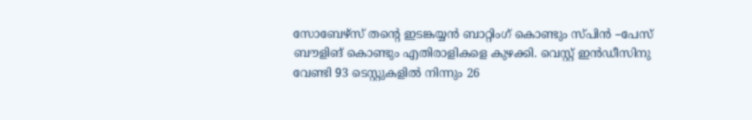സോബേഴ്സ് തന്റെ ഇടങ്കയ്യൻ ബാറ്റിംഗ് കൊണ്ടും സ്പിൻ –പേസ് ബൗളിങ് കൊണ്ടും എതിരാളികളെ കുഴക്കി. വെസ്റ്റ് ഇൻഡീസിനു വേണ്ടി 93 ടെസ്റ്റുകളിൽ നിന്നും 26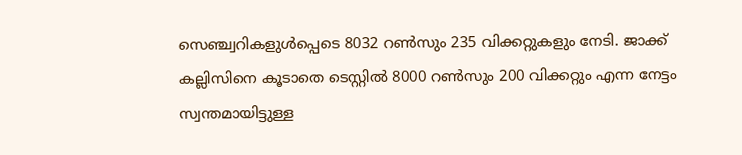സെഞ്ച്വറികളുൾപ്പെടെ 8032 റൺസും 235 വിക്കറ്റുകളും നേടി. ജാക്ക് കല്ലിസിനെ കൂടാതെ ടെസ്റ്റിൽ 8000 റൺസും 200 വിക്കറ്റും എന്ന നേട്ടം സ്വന്തമായിട്ടുള്ള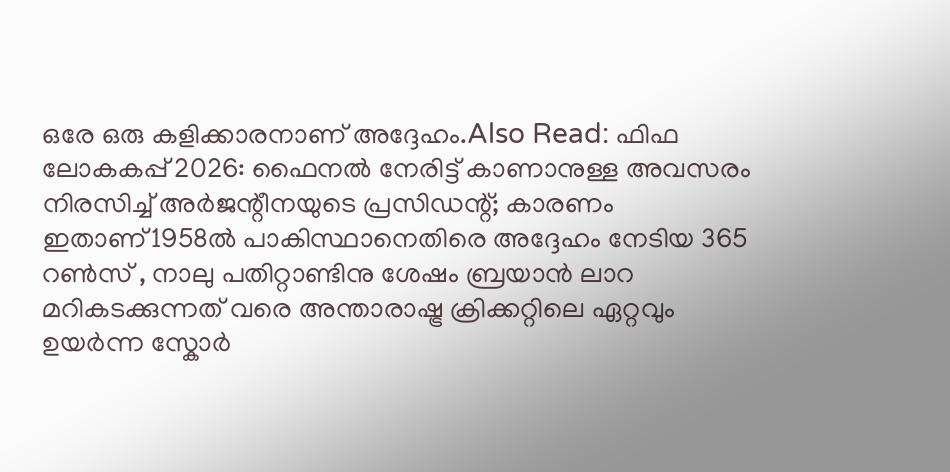ഒരേ ഒരു കളിക്കാരനാണ് അദ്ദേഹം.Also Read: ഫിഫ ലോകകപ്പ് 2026: ഫൈനൽ നേരിട്ട് കാണാനുള്ള അവസരം നിരസിച്ച് അർജന്റീനയുടെ പ്രസിഡന്റ്; കാരണം ഇതാണ്1958ൽ പാകിസ്ഥാനെതിരെ അദ്ദേഹം നേടിയ 365 റൺസ് , നാലു പതിറ്റാണ്ടിനു ശേഷം ബ്രയാൻ ലാറ മറികടക്കുന്നത് വരെ അന്താരാഷ്ട്ര ക്രിക്കറ്റിലെ ഏറ്റവും ഉയർന്ന സ്കോർ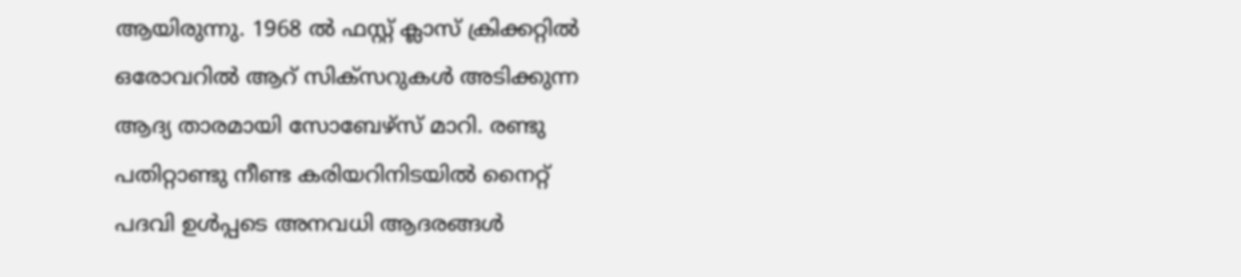ആയിരുന്നു. 1968 ൽ ഫസ്റ്റ് ക്ലാസ് ക്രിക്കറ്റിൽ ഒരോവറിൽ ആറ് സിക്സറുകൾ അടിക്കുന്ന ആദ്യ താരമായി സോബേഴ്സ് മാറി. രണ്ടു പതിറ്റാണ്ടു നീണ്ട കരിയറിനിടയിൽ നൈറ്റ് പദവി ഉൾപ്പടെ അനവധി ആദരങ്ങൾ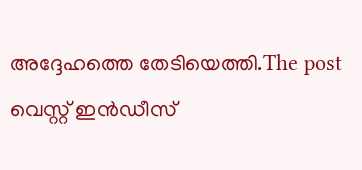അദ്ദേഹത്തെ തേടിയെത്തി.The post വെസ്റ്റ് ഇൻഡീസ്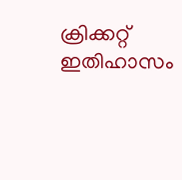ക്രിക്കറ്റ് ഇതിഹാസം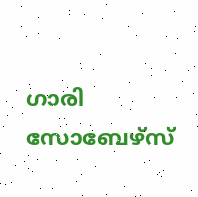ഗാരി സോബേഴ്സ്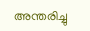അന്തരിച്ചു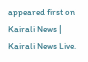appeared first on Kairali News | Kairali News Live.